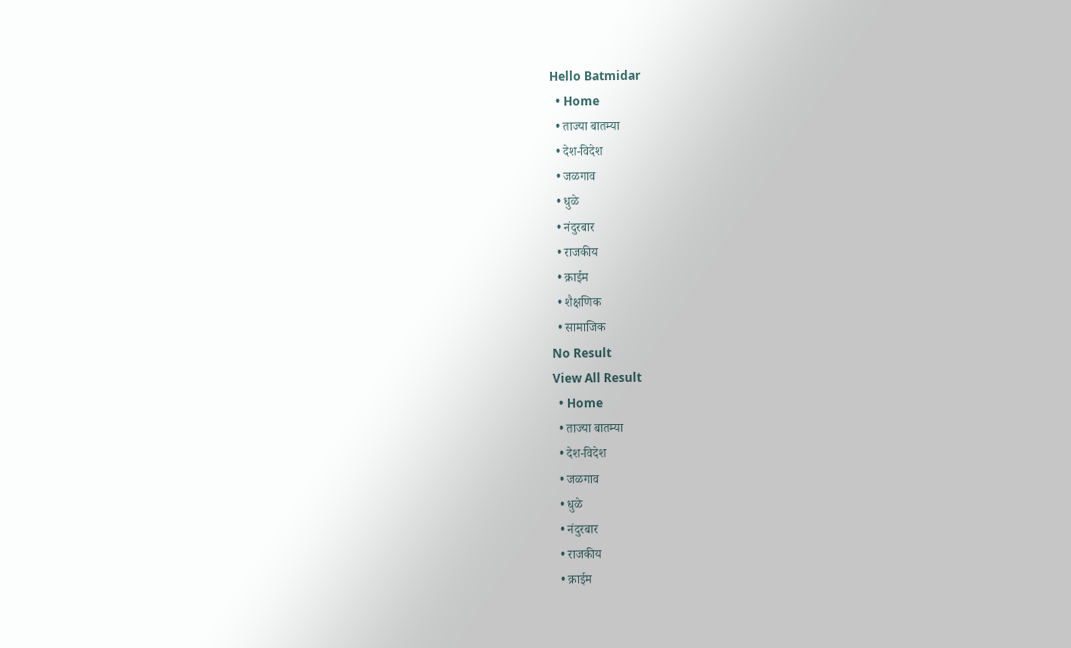Hello Batmidar
  • Home
  • ताज्या बातम्या
  • देश-विदेश
  • जळगाव
  • धुळे
  • नंदुरबार
  • राजकीय
  • क्राईम
  • शैक्षणिक
  • सामाजिक
No Result
View All Result
  • Home
  • ताज्या बातम्या
  • देश-विदेश
  • जळगाव
  • धुळे
  • नंदुरबार
  • राजकीय
  • क्राईम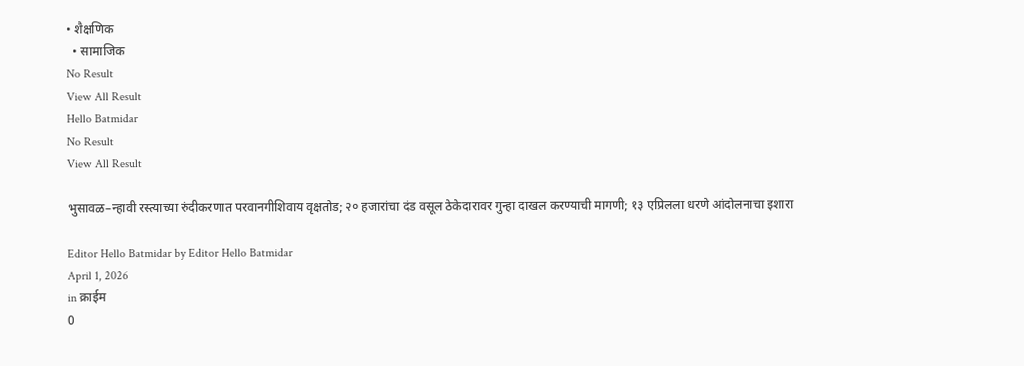• शैक्षणिक
  • सामाजिक
No Result
View All Result
Hello Batmidar
No Result
View All Result

भुसावळ–न्हावी रस्त्याच्या रुंदीकरणात परवानगीशिवाय वृक्षतोड; २० हजारांचा दंड वसूल ठेकेदारावर गुन्हा दाखल करण्याची मागणी; १३ एप्रिलला धरणे आंदोलनाचा इशारा

Editor Hello Batmidar by Editor Hello Batmidar
April 1, 2026
in क्राईम
0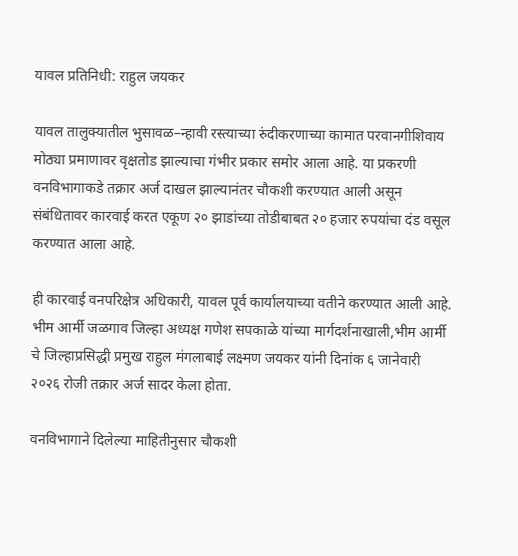यावल प्रतिनिधी: राहुल जयकर

यावल तालुक्यातील भुसावळ–न्हावी रस्त्याच्या रुंदीकरणाच्या कामात परवानगीशिवाय मोठ्या प्रमाणावर वृक्षतोड झाल्याचा गंभीर प्रकार समोर आला आहे. या प्रकरणी वनविभागाकडे तक्रार अर्ज दाखल झाल्यानंतर चौकशी करण्यात आली असून संबंधितावर कारवाई करत एकूण २० झाडांच्या तोडीबाबत २० हजार रुपयांचा दंड वसूल करण्यात आला आहे.

ही कारवाई वनपरिक्षेत्र अधिकारी, यावल पूर्व कार्यालयाच्या वतीने करण्यात आली आहे. भीम आर्मी जळगाव जिल्हा अध्यक्ष गणेश सपकाळे यांच्या मार्गदर्शनाखाली,भीम आर्मी चे जिल्हाप्रसिद्धी प्रमुख राहुल मंगलाबाई लक्ष्मण जयकर यांनी दिनांक ६ जानेवारी २०२६ रोजी तक्रार अर्ज सादर केला होता.

वनविभागाने दिलेल्या माहितीनुसार चौकशी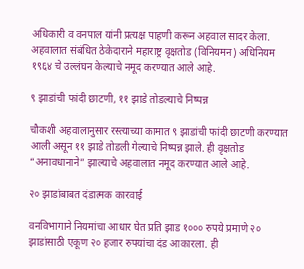अधिकारी व वनपाल यांनी प्रत्यक्ष पाहणी करून अहवाल सादर केला. अहवालात संबंधित ठेकेदाराने महाराष्ट्र वृक्षतोड (विनियमन) अधिनियम १९६४ चे उल्लंघन केल्याचे नमूद करण्यात आले आहे.

९ झाडांची फांदी छाटणी, ११ झाडे तोडल्याचे निष्पन्न

चौकशी अहवालानुसार रस्त्याच्या कामात ९ झाडांची फांदी छाटणी करण्यात आली असून ११ झाडे तोडली गेल्याचे निष्पन्न झाले. ही वृक्षतोड “अनावधानाने” झाल्याचे अहवालात नमूद करण्यात आले आहे.

२० झाडांबाबत दंडात्मक कारवाई

वनविभागाने नियमांचा आधार घेत प्रति झाड १००० रुपये प्रमाणे २० झाडांसाठी एकूण २० हजार रुपयांचा दंड आकारला. ही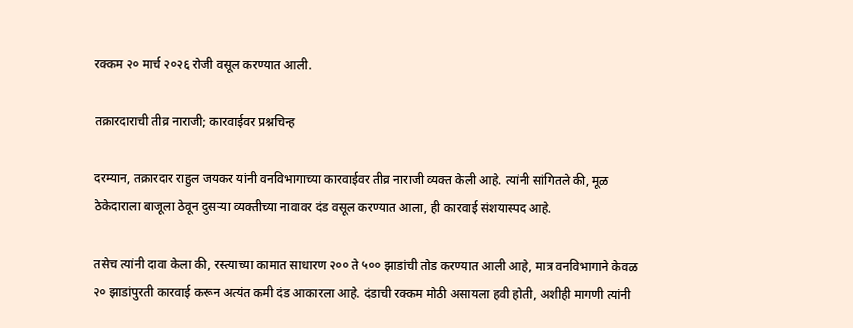रक्कम २० मार्च २०२६ रोजी वसूल करण्यात आली.

तक्रारदाराची तीव्र नाराजी; कारवाईवर प्रश्नचिन्ह

दरम्यान, तक्रारदार राहुल जयकर यांनी वनविभागाच्या कारवाईवर तीव्र नाराजी व्यक्त केली आहे. त्यांनी सांगितले की, मूळ ठेकेदाराला बाजूला ठेवून दुसऱ्या व्यक्तीच्या नावावर दंड वसूल करण्यात आला, ही कारवाई संशयास्पद आहे.

तसेच त्यांनी दावा केला की, रस्त्याच्या कामात साधारण २०० ते ५०० झाडांची तोड करण्यात आली आहे, मात्र वनविभागाने केवळ २० झाडांपुरती कारवाई करून अत्यंत कमी दंड आकारला आहे. दंडाची रक्कम मोठी असायला हवी होती, अशीही मागणी त्यांनी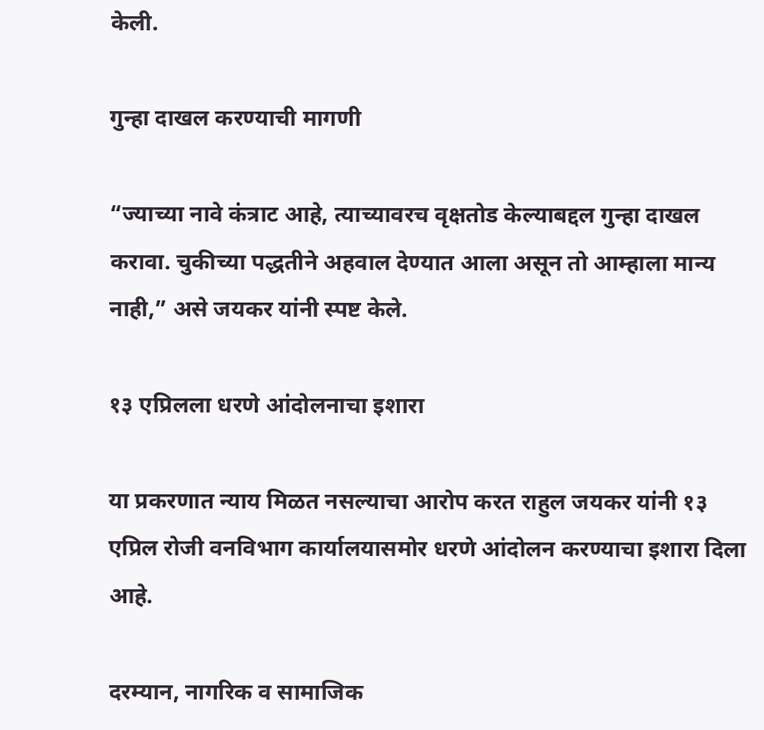केली.

गुन्हा दाखल करण्याची मागणी

“ज्याच्या नावे कंत्राट आहे, त्याच्यावरच वृक्षतोड केल्याबद्दल गुन्हा दाखल करावा. चुकीच्या पद्धतीने अहवाल देण्यात आला असून तो आम्हाला मान्य नाही,” असे जयकर यांनी स्पष्ट केले.

१३ एप्रिलला धरणे आंदोलनाचा इशारा

या प्रकरणात न्याय मिळत नसल्याचा आरोप करत राहुल जयकर यांनी १३ एप्रिल रोजी वनविभाग कार्यालयासमोर धरणे आंदोलन करण्याचा इशारा दिला आहे.

दरम्यान, नागरिक व सामाजिक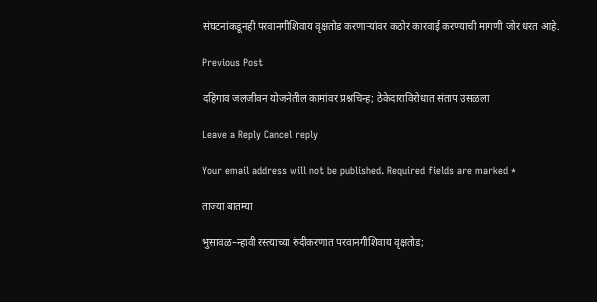संघटनांकडूनही परवानगीशिवाय वृक्षतोड करणाऱ्यांवर कठोर कारवाई करण्याची मागणी जोर धरत आहे.

Previous Post

दहिगाव जलजीवन योजनेतील कामांवर प्रश्नचिन्ह; ठेकेदाराविरोधात संताप उसळला

Leave a Reply Cancel reply

Your email address will not be published. Required fields are marked *

ताज्या बातम्या

भुसावळ–न्हावी रस्त्याच्या रुंदीकरणात परवानगीशिवाय वृक्षतोड;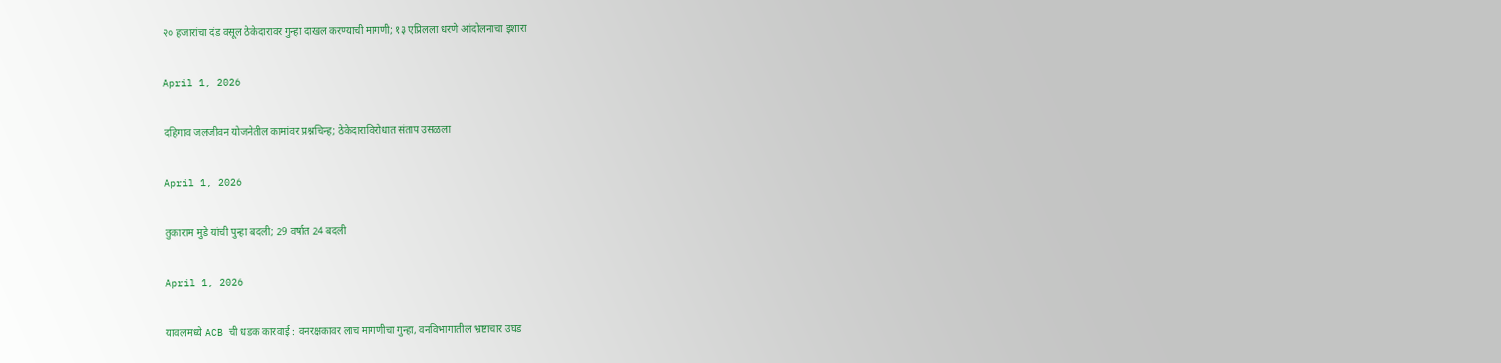२० हजारांचा दंड वसूल ठेकेदारावर गुन्हा दाखल करण्याची मागणी; १३ एप्रिलला धरणे आंदोलनाचा इशारा

April 1, 2026

दहिगाव जलजीवन योजनेतील कामांवर प्रश्नचिन्ह; ठेकेदाराविरोधात संताप उसळला

April 1, 2026

तुकाराम मुडे यांची पुन्हा बदली; 29 वर्षात 24 बदली

April 1, 2026

यावलमध्ये ACB ची धडक कारवाई : वनरक्षकावर लाच मागणीचा गुन्हा, वनविभागातील भ्रष्टाचार उघड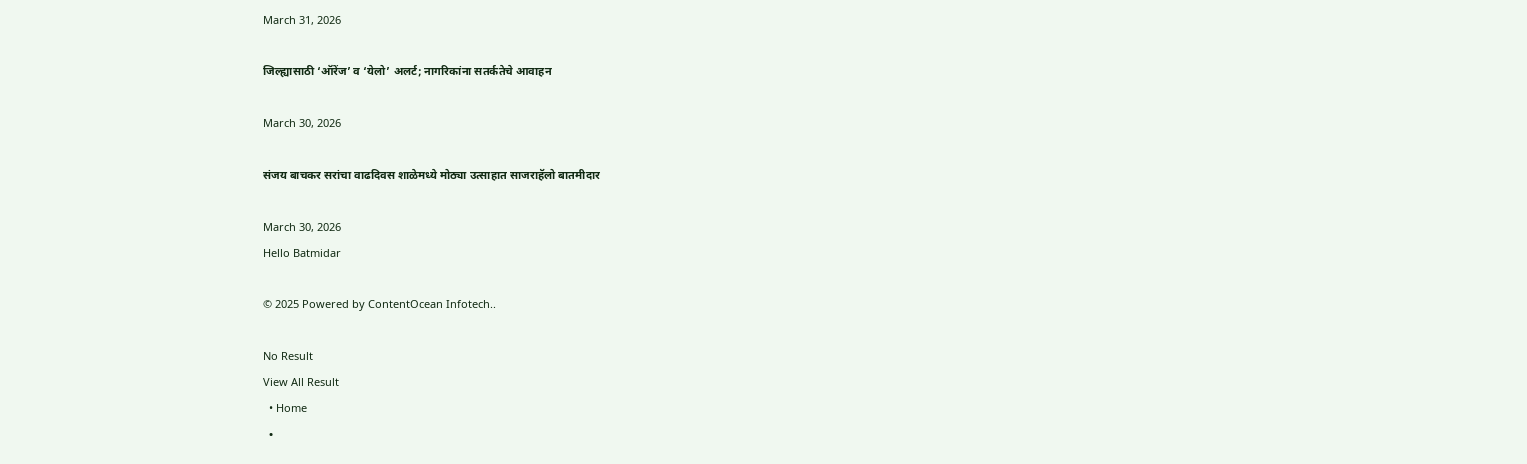March 31, 2026

जिल्ह्यासाठी ‘ऑरेंज’ व ‘येलो’ अलर्ट; नागरिकांना सतर्कतेचे आवाहन

March 30, 2026

संजय बाचकर सरांचा वाढदिवस शाळेमध्ये मोठ्या उत्साहात साजराहॅलो बातमीदार

March 30, 2026
Hello Batmidar

© 2025 Powered by ContentOcean Infotech..

No Result
View All Result
  • Home
  •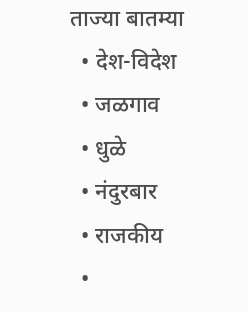ताज्या बातम्या
  • देश-विदेश
  • जळगाव
  • धुळे
  • नंदुरबार
  • राजकीय
  •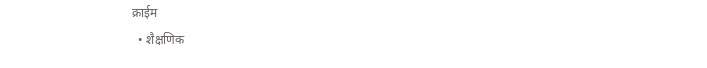क्राईम
  • शैक्षणिक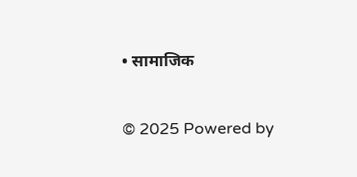• सामाजिक

© 2025 Powered by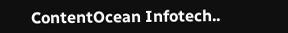ContentOcean Infotech..